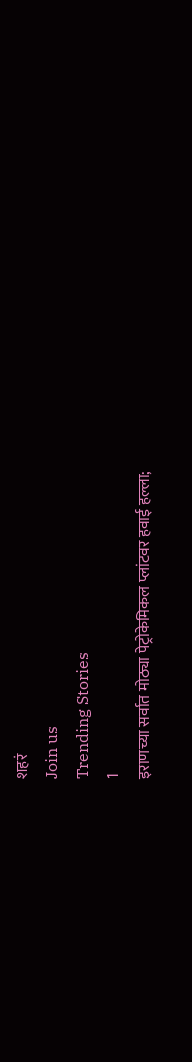शहरं
Join us
Trending Stories
1
इराणच्या सर्वात मोठ्या पेट्रोकेमिकल प्लांटवर हवाई हल्ला;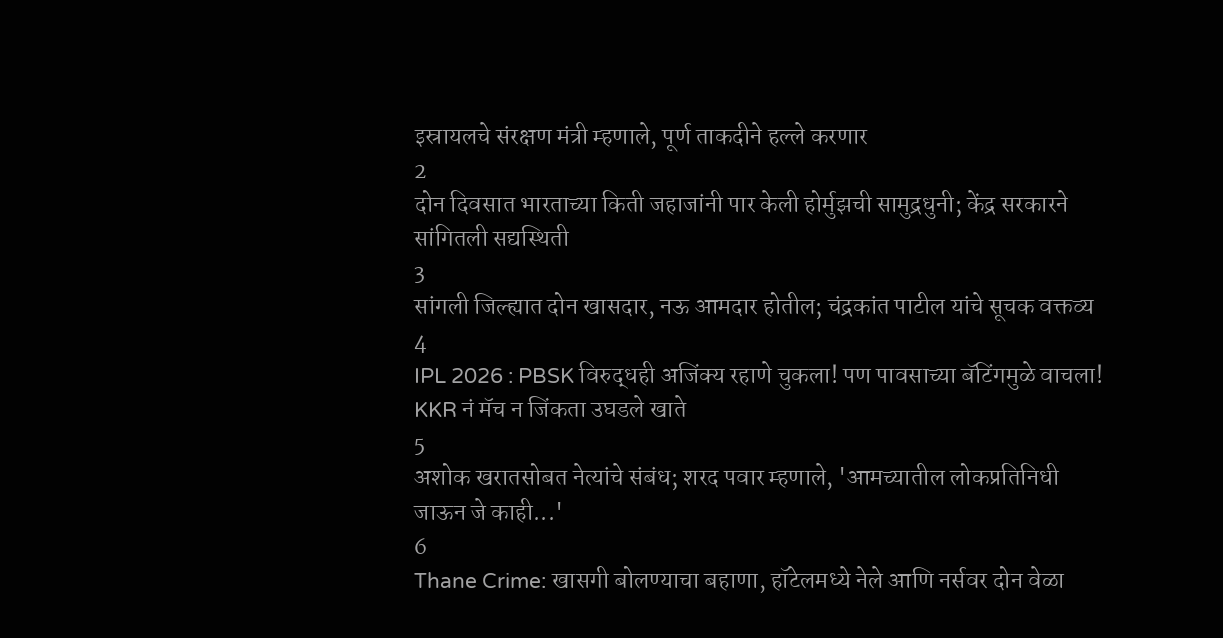इस्रायलचे संरक्षण मंत्री म्हणाले, पूर्ण ताकदीने हल्ले करणार
2
दोन दिवसात भारताच्या किती जहाजांनी पार केली होर्मुझची सामुद्रधुनी; केंद्र सरकारने सांगितली सद्यस्थिती
3
सांगली जिल्ह्यात दोन खासदार, नऊ आमदार होतील; चंद्रकांत पाटील यांचे सूचक वक्तव्य
4
IPL 2026 : PBSK विरुद्धही अजिंक्य रहाणे चुकला! पण पावसाच्या बॅटिंगमुळे वाचला! KKR नं मॅच न जिंकता उघडले खाते
5
अशोक खरातसोबत नेत्यांचे संबंध; शरद पवार म्हणाले, 'आमच्यातील लोकप्रतिनिधी जाऊन जे काही...'
6
Thane Crime: खासगी बोलण्याचा बहाणा, हॉटेलमध्ये नेले आणि नर्सवर दोन वेळा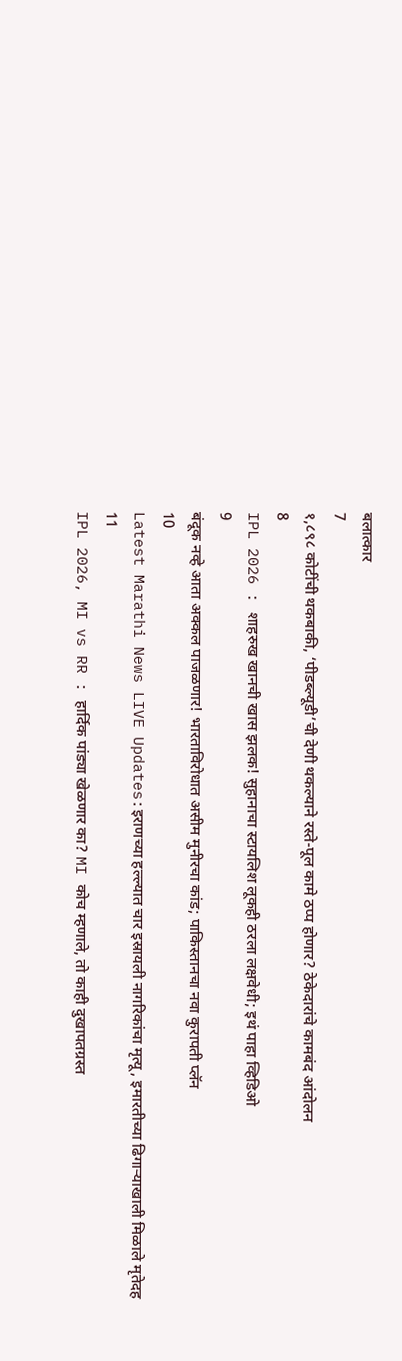बलात्कार
7
१,८९८ कोटींची थकबाकी, ‘पीडब्ल्यूडी’ची देणी थकल्याने रस्ते-पूल कामे ठप्प होणार? ठेकेदारांचे कामबंद आंदोलन
8
IPL 2026 : शाहरुख खानची खास झलक! सुहानाचा स्टायलिश लूकही ठरला लक्षवेधी; इथं पाहा व्हिडिओ
9
बंदूक नव्हे आता अक्कल पाजळणार! भारताविरोधात असीम मुनीरचा कांड; पाकिस्तानचा नवा कुरापती प्लॅन
10
Latest Marathi News LIVE Updates:इराणच्या हल्ल्यात चार इस्रायली नागरिकांचा मृत्यू, इमारतीच्या ढिगाऱ्याखाली मिळाले मृतेदह
11
IPL 2026, MI vs RR : हार्दिक पांड्या खेळणार का? MI कोच म्हणाले, तो काही दुखापतग्रस्त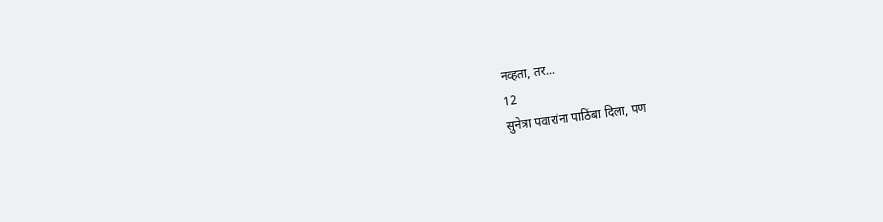नव्हता, तर...
12
सुनेत्रा पवारांना पाठिंबा दिला, पण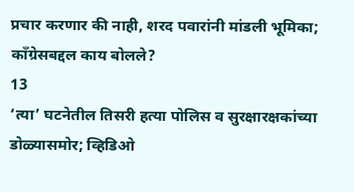प्रचार करणार की नाही, शरद पवारांनी मांडली भूमिका; काँग्रेसबद्दल काय बोलले?
13
‘त्या’ घटनेतील तिसरी हत्या पोलिस व सुरक्षारक्षकांच्या डोळ्यासमोर; व्हिडिओ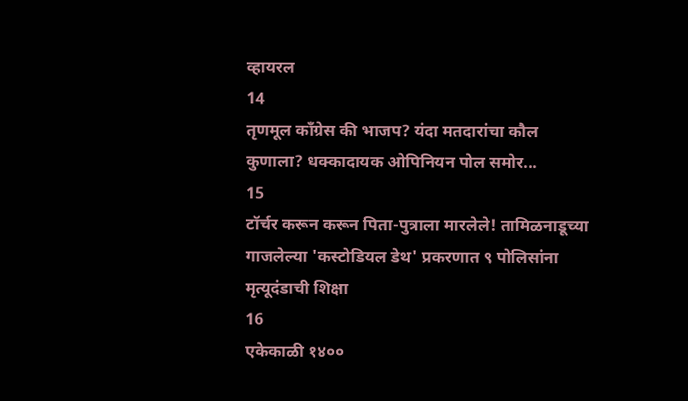व्हायरल
14
तृणमूल काँग्रेस की भाजप? यंदा मतदारांचा कौल कुणाला? धक्कादायक ओपिनियन पोल समोर...
15
टॉर्चर करून करून पिता-पुत्राला मारलेले! तामिळनाडूच्या गाजलेल्या 'कस्टोडियल डेथ' प्रकरणात ९ पोलिसांना मृत्यूदंडाची शिक्षा
16
एकेकाळी १४००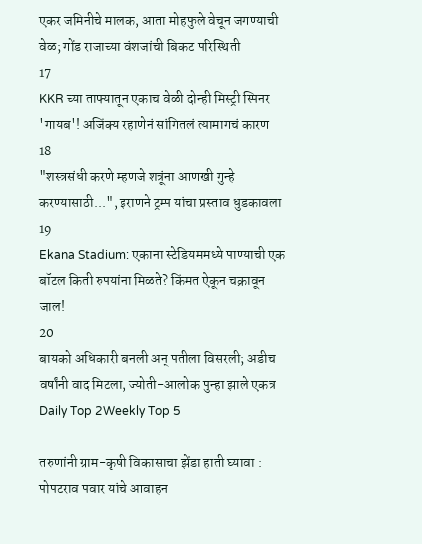एकर जमिनीचे मालक, आता मोहफुले वेचून जगण्याची वेळ; गोंड राजाच्या वंशजांची बिकट परिस्थिती
17
KKR च्या ताफ्यातून एकाच वेळी दोन्ही मिस्ट्री स्पिनर 'गायब'! अजिंक्य रहाणेनं सांगितलं त्यामागचं कारण
18
"शस्त्रसंधी करणे म्हणजे शत्रूंना आणखी गुन्हे करण्यासाठी...", इराणने ट्रम्प यांचा प्रस्ताव धुडकावला
19
Ekana Stadium: एकाना स्टेडियममध्ये पाण्याची एक बॉटल किती रुपयांना मिळते? किंमत ऐकून चक्रावून जाल!
20
बायको अधिकारी बनली अन् पतीला विसरली; अडीच वर्षांनी वाद मिटला, ज्योती-आलोक पुन्हा झाले एकत्र
Daily Top 2Weekly Top 5

तरुणांनी ग्राम-कृषी विकासाचा झेंडा हाती घ्यावा : पोपटराव पवार यांचे आवाहन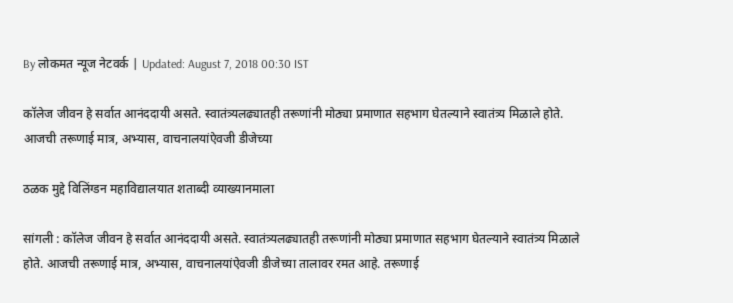By लोकमत न्यूज नेटवर्क | Updated: August 7, 2018 00:30 IST

कॉलेज जीवन हे सर्वात आनंददायी असते. स्वातंत्र्यलढ्यातही तरूणांनी मोठ्या प्रमाणात सहभाग घेतल्याने स्वातंत्र्य मिळाले होते. आजची तरूणाई मात्र, अभ्यास, वाचनालयांऐवजी डीजेच्या

ठळक मुद्दे विलिंग्डन महाविद्यालयात शताब्दी व्याख्यानमाला

सांगली : कॉलेज जीवन हे सर्वात आनंददायी असते. स्वातंत्र्यलढ्यातही तरूणांनी मोठ्या प्रमाणात सहभाग घेतल्याने स्वातंत्र्य मिळाले होते. आजची तरूणाई मात्र, अभ्यास, वाचनालयांऐवजी डीजेच्या तालावर रमत आहे. तरूणाई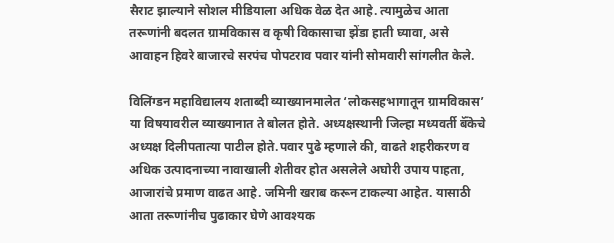सैराट झाल्याने सोशल मीडियाला अधिक वेळ देत आहे. त्यामुळेच आता तरूणांनी बदलत ग्रामविकास व कृषी विकासाचा झेंडा हाती घ्यावा, असे आवाहन हिवरे बाजारचे सरपंच पोपटराव पवार यांनी सोमवारी सांगलीत केले.

विलिंग्डन महाविद्यालय शताब्दी व्याख्यानमालेत ‘लोकसहभागातून ग्रामविकास’ या विषयावरील व्याख्यानात ते बोलत होते. अध्यक्षस्थानी जिल्हा मध्यवर्ती बॅँकेचे अध्यक्ष दिलीपतात्या पाटील होते.पवार पुढे म्हणाले की, वाढते शहरीकरण व अधिक उत्पादनाच्या नावाखाली शेतीवर होत असलेले अघोरी उपाय पाहता, आजारांचे प्रमाण वाढत आहे. जमिनी खराब करून टाकल्या आहेत. यासाठी आता तरूणांनीच पुढाकार घेणे आवश्यक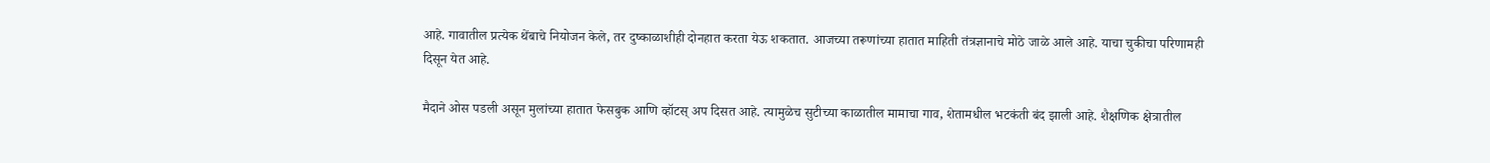आहे. गावातील प्रत्येक थेंबाचे नियोजन केले, तर दुष्काळाशीही दोनहात करता येऊ शकतात. आजच्या तरूणांच्या हातात माहिती तंत्रज्ञानाचे मोठे जाळे आले आहे. याचा चुकीचा परिणामही दिसून येत आहे.

मैदाने ओस पडली असून मुलांच्या हातात फेसबुक आणि व्हॉटस् अप दिसत आहे. त्यामुळेच सुटीच्या काळातील मामाचा गाव, शेतामधील भटकंती बंद झाली आहे. शैक्षणिक क्षेत्रातील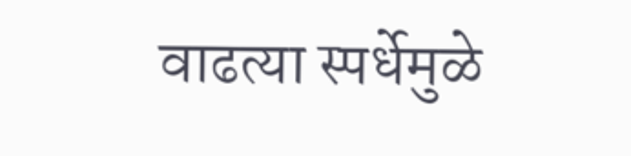वाढत्या स्पर्धेमुळे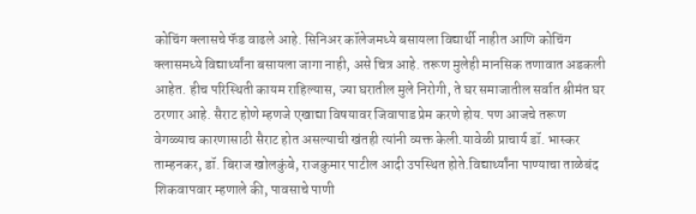कोचिंग क्लासचे फॅड वाढले आहे. सिनिअर कॉलेजमध्ये बसायला विद्यार्थी नाहीत आणि कोचिंग क्लासमध्ये विद्यार्थ्यांना बसायला जागा नाही, असे चित्र आहे. तरूण मुलेही मानसिक तणावात अडकली आहेत. हीच परिस्थिती कायम राहिल्यास, ज्या घरातील मुले निरोगी, ते घर समाजातील सर्वात श्रीमंत घर ठरणार आहे. सैराट होणे म्हणजे एखाद्या विषयावर जिवापाड प्रेम करणे होय. पण आजचे तरूण वेगळ्याच कारणासाठी सैराट होत असल्याची खंतही त्यांनी व्यक्त केली.यावेळी प्राचार्य डॉ. भास्कर ताम्हनकर, डॉ. बिराज खोलकुंबे, राजकुमार पाटील आदी उपस्थित होते.विद्यार्थ्यांना पाण्याचा ताळेबंद शिकवापवार म्हणाले की, पावसाचे पाणी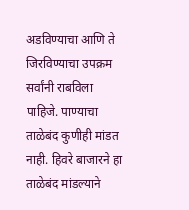अडविण्याचा आणि ते जिरविण्याचा उपक्रम सर्वांनी राबविला पाहिजे. पाण्याचा ताळेबंद कुणीही मांडत नाही. हिवरे बाजारने हा ताळेबंद मांडल्याने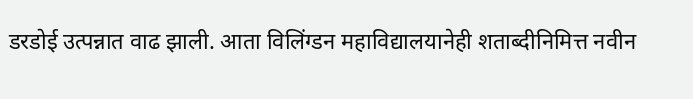डरडोई उत्पन्नात वाढ झाली. आता विलिंग्डन महाविद्यालयानेही शताब्दीनिमित्त नवीन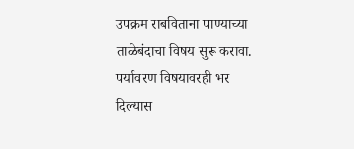उपक्रम राबविताना पाण्याच्या ताळेबंदाचा विषय सुरू करावा. पर्यावरण विषयावरही भर दिल्यास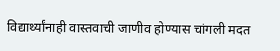विद्यार्थ्यांनाही वास्तवाची जाणीव होण्यास चांगली मदत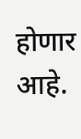होणार आहे.